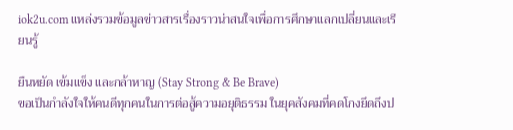iok2u.com แหล่งรวมข้อมูลข่าวสารเรื่องราวน่าสนใจเพื่อการศึกษาแลกเปลี่ยนและเรียนรู้

ยืนหยัด เข้มแข็ง และกล้าหาญ (Stay Strong & Be Brave)
ขอเป็นกำลังใจให้คนดีทุกคนในการต่อสู้ความอยุติธรรม ในยุคสังคมที่คดโกงยึดถึงป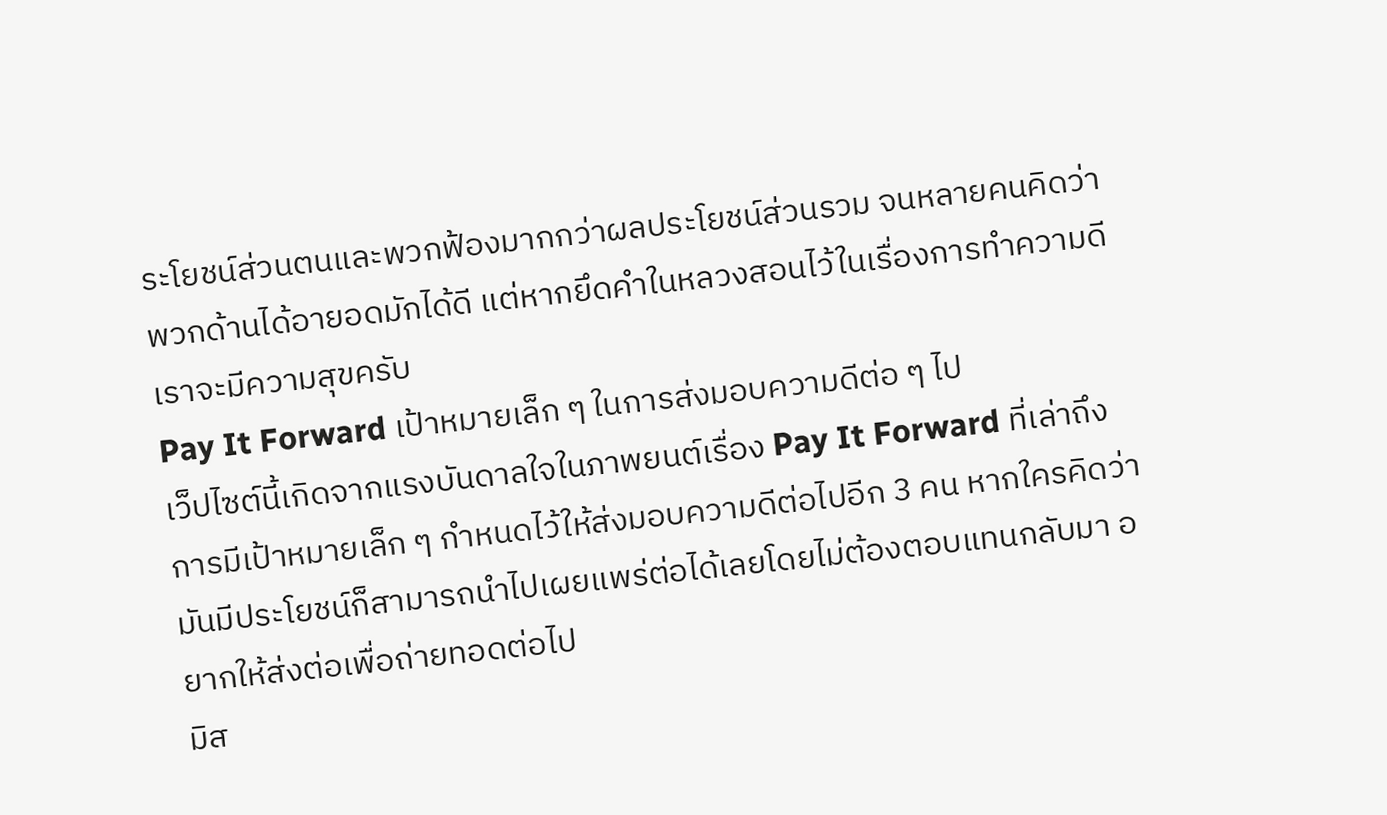ระโยชน์ส่วนตนและพวกฟ้องมากกว่าผลประโยชน์ส่วนรวม จนหลายคนคิดว่าพวกด้านได้อายอดมักได้ดี แต่หากยึดคำในหลวงสอนไว้ในเรื่องการทำความดีเราจะมีความสุขครับ
Pay It Forward เป้าหมายเล็ก ๆ ในการส่งมอบความดีต่อ ๆ ไป
เว็ปไซต์นี้เกิดจากแรงบันดาลใจในภาพยนต์เรื่อง Pay It Forward ที่เล่าถึงการมีเป้าหมายเล็ก ๆ กำหนดไว้ให้ส่งมอบความดีต่อไปอีก 3 คน หากใครคิดว่ามันมีประโยชน์ก็สามารถนำไปเผยแพร่ต่อได้เลยโดยไม่ต้องตอบแทนกลับมา อยากให้ส่งต่อเพื่อถ่ายทอดต่อไป
มิส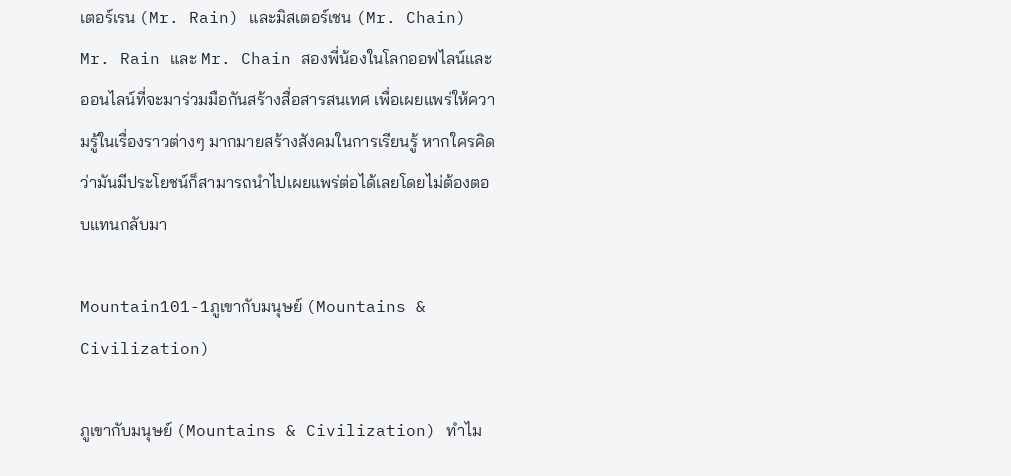เตอร์เรน (Mr. Rain) และมิสเตอร์เชน (Mr. Chain)
Mr. Rain และ Mr. Chain สองพี่น้องในโลกออฟไลน์และออนไลน์ที่จะมาร่วมมือกันสร้างสื่อสารสนเทศ เพื่อเผยแพร่ให้ความรู้ในเรื่องราวต่างๆ มากมายสร้างสังคมในการเรียนรู้ หากใครคิดว่ามันมีประโยชน์ก็สามารถนำไปเผยแพร่ต่อได้เลยโดยไม่ต้องตอบแทนกลับมา

Mountain101-1ภูเขากับมนุษย์ (Mountains & Civilization)

ภูเขากับมนุษย์ (Mountains & Civilization) ทำไม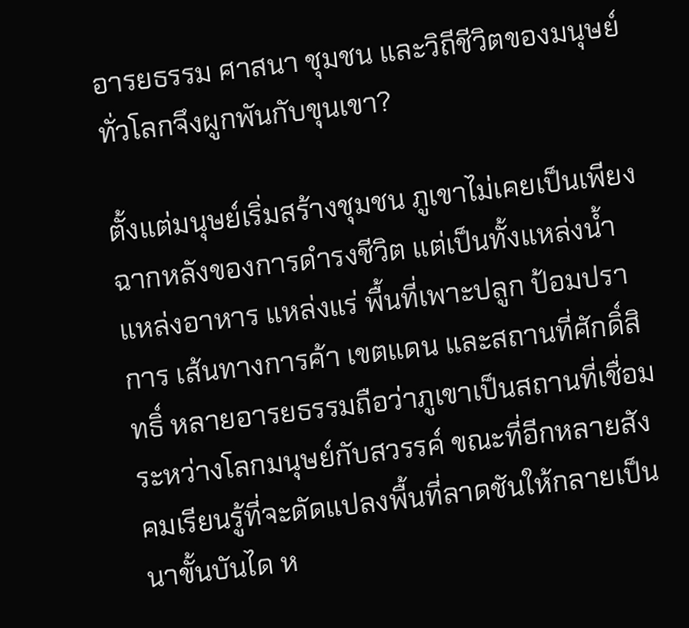อารยธรรม ศาสนา ชุมชน และวิถีชีวิตของมนุษย์ทั่วโลกจึงผูกพันกับขุนเขา?

ตั้งแต่มนุษย์เริ่มสร้างชุมชน ภูเขาไม่เคยเป็นเพียงฉากหลังของการดำรงชีวิต แต่เป็นทั้งแหล่งน้ำ แหล่งอาหาร แหล่งแร่ พื้นที่เพาะปลูก ป้อมปราการ เส้นทางการค้า เขตแดน และสถานที่ศักดิ์สิทธิ์ หลายอารยธรรมถือว่าภูเขาเป็นสถานที่เชื่อมระหว่างโลกมนุษย์กับสวรรค์ ขณะที่อีกหลายสังคมเรียนรู้ที่จะดัดแปลงพื้นที่ลาดชันให้กลายเป็นนาขั้นบันได ห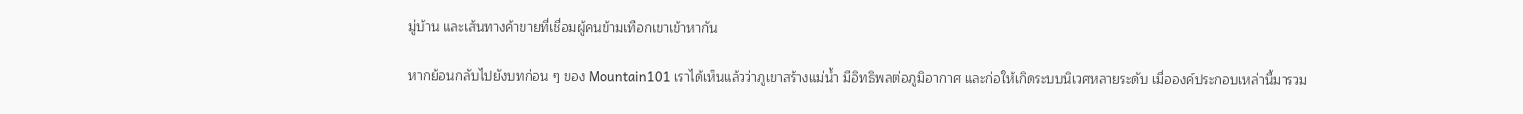มู่บ้าน และเส้นทางค้าขายที่เชื่อมผู้คนข้ามเทือกเขาเข้าหากัน

หากย้อนกลับไปยังบทก่อน ๆ ของ Mountain101 เราได้เห็นแล้วว่าภูเขาสร้างแม่น้ำ มีอิทธิพลต่อภูมิอากาศ และก่อให้เกิดระบบนิเวศหลายระดับ เมื่อองค์ประกอบเหล่านี้มารวม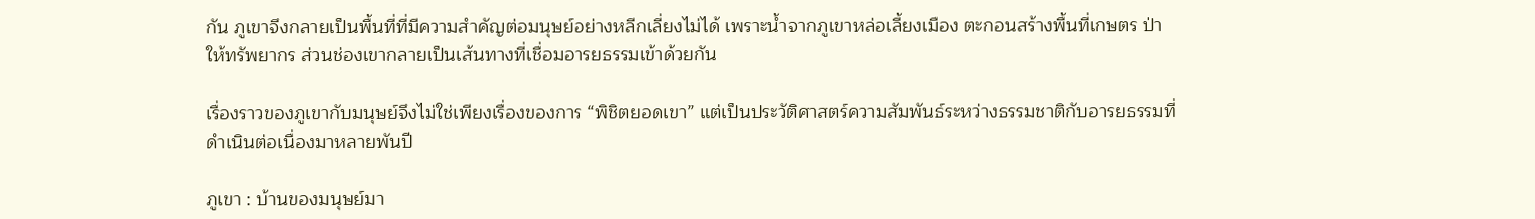กัน ภูเขาจึงกลายเป็นพื้นที่ที่มีความสำคัญต่อมนุษย์อย่างหลีกเลี่ยงไม่ได้ เพราะน้ำจากภูเขาหล่อเลี้ยงเมือง ตะกอนสร้างพื้นที่เกษตร ป่าให้ทรัพยากร ส่วนช่องเขากลายเป็นเส้นทางที่เชื่อมอารยธรรมเข้าด้วยกัน

เรื่องราวของภูเขากับมนุษย์จึงไม่ใช่เพียงเรื่องของการ “พิชิตยอดเขา” แต่เป็นประวัติศาสตร์ความสัมพันธ์ระหว่างธรรมชาติกับอารยธรรมที่ดำเนินต่อเนื่องมาหลายพันปี

ภูเขา : บ้านของมนุษย์มา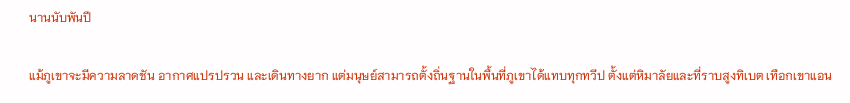นานนับพันปี

แม้ภูเขาจะมีความลาดชัน อากาศแปรปรวน และเดินทางยาก แต่มนุษย์สามารถตั้งถิ่นฐานในพื้นที่ภูเขาได้แทบทุกทวีป ตั้งแต่หิมาลัยและที่ราบสูงทิเบต เทือกเขาแอน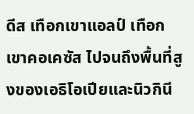ดีส เทือกเขาแอลป์ เทือกเขาคอเคซัส ไปจนถึงพื้นที่สูงของเอธิโอเปียและนิวกินี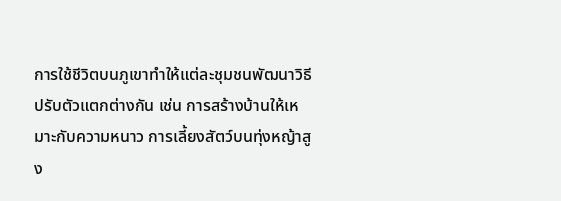การใช้ชีวิตบนภูเขาทำให้แต่ละชุมชนพัฒนาวิธีปรับตัวแตกต่างกัน เช่น การสร้างบ้านให้เหมาะกับความหนาว การเลี้ยงสัตว์บนทุ่งหญ้าสูง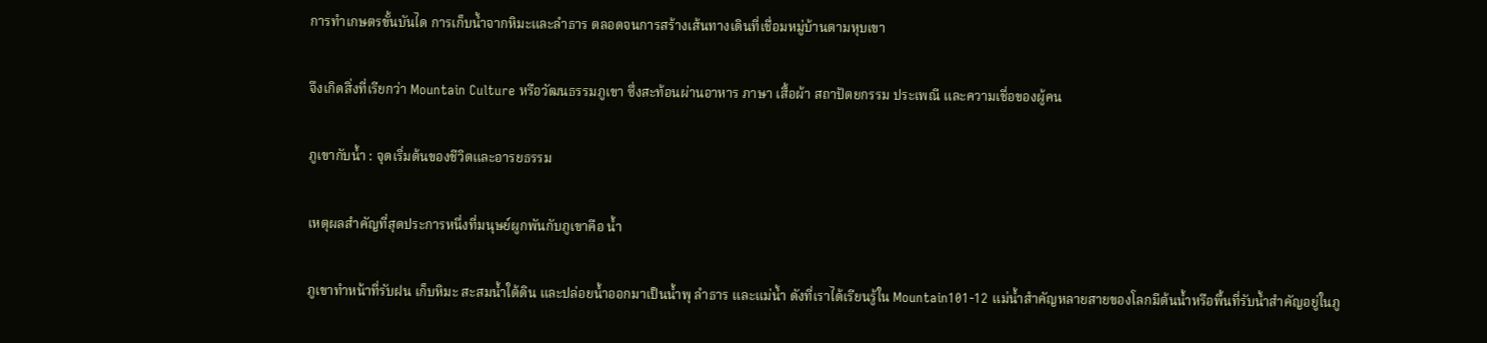การทำเกษตรขั้นบันได การเก็บน้ำจากหิมะและลำธาร ตลอดจนการสร้างเส้นทางเดินที่เชื่อมหมู่บ้านตามหุบเขา

จึงเกิดสิ่งที่เรียกว่า Mountain Culture หรือวัฒนธรรมภูเขา ซึ่งสะท้อนผ่านอาหาร ภาษา เสื้อผ้า สถาปัตยกรรม ประเพณี และความเชื่อของผู้คน

ภูเขากับน้ำ : จุดเริ่มต้นของชีวิตและอารยธรรม

เหตุผลสำคัญที่สุดประการหนึ่งที่มนุษย์ผูกพันกับภูเขาคือ น้ำ

ภูเขาทำหน้าที่รับฝน เก็บหิมะ สะสมน้ำใต้ดิน และปล่อยน้ำออกมาเป็นน้ำพุ ลำธาร และแม่น้ำ ดังที่เราได้เรียนรู้ใน Mountain101-12 แม่น้ำสำคัญหลายสายของโลกมีต้นน้ำหรือพื้นที่รับน้ำสำคัญอยู่ในภู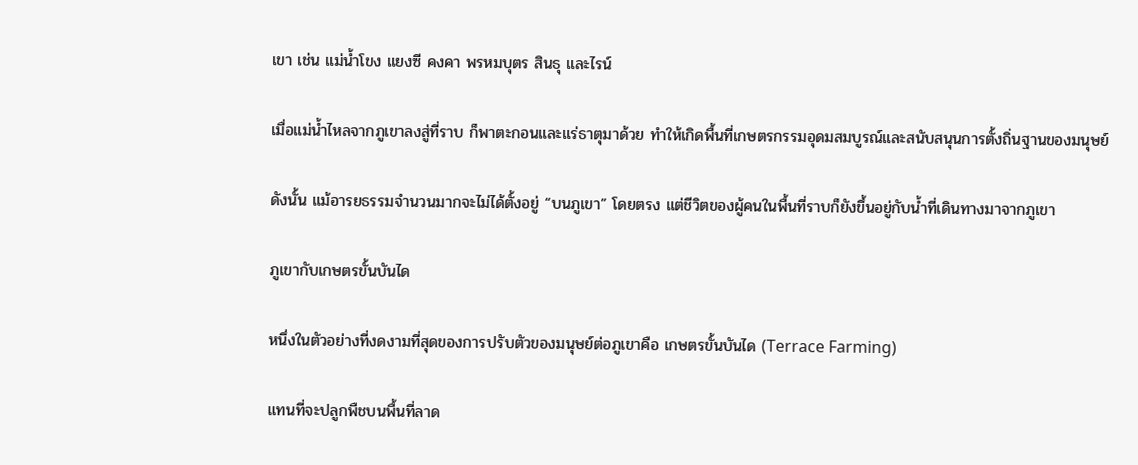เขา เช่น แม่น้ำโขง แยงซี คงคา พรหมบุตร สินธุ และไรน์

เมื่อแม่น้ำไหลจากภูเขาลงสู่ที่ราบ ก็พาตะกอนและแร่ธาตุมาด้วย ทำให้เกิดพื้นที่เกษตรกรรมอุดมสมบูรณ์และสนับสนุนการตั้งถิ่นฐานของมนุษย์

ดังนั้น แม้อารยธรรมจำนวนมากจะไม่ได้ตั้งอยู่ “บนภูเขา” โดยตรง แต่ชีวิตของผู้คนในพื้นที่ราบก็ยังขึ้นอยู่กับน้ำที่เดินทางมาจากภูเขา

ภูเขากับเกษตรขั้นบันได

หนึ่งในตัวอย่างที่งดงามที่สุดของการปรับตัวของมนุษย์ต่อภูเขาคือ เกษตรขั้นบันได (Terrace Farming)

แทนที่จะปลูกพืชบนพื้นที่ลาด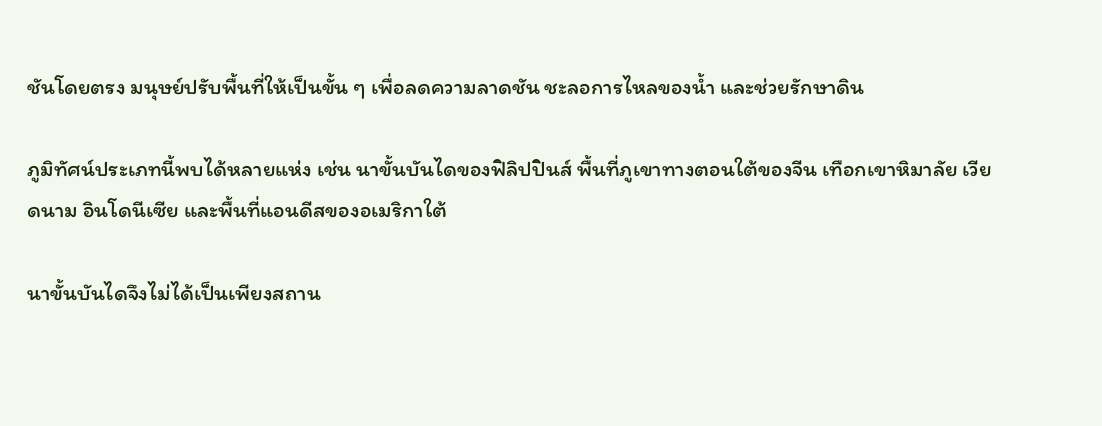ชันโดยตรง มนุษย์ปรับพื้นที่ให้เป็นขั้น ๆ เพื่อลดความลาดชัน ชะลอการไหลของน้ำ และช่วยรักษาดิน

ภูมิทัศน์ประเภทนี้พบได้หลายแห่ง เช่น นาขั้นบันไดของฟิลิปปินส์ พื้นที่ภูเขาทางตอนใต้ของจีน เทือกเขาหิมาลัย เวียดนาม อินโดนีเซีย และพื้นที่แอนดีสของอเมริกาใต้

นาขั้นบันไดจึงไม่ได้เป็นเพียงสถาน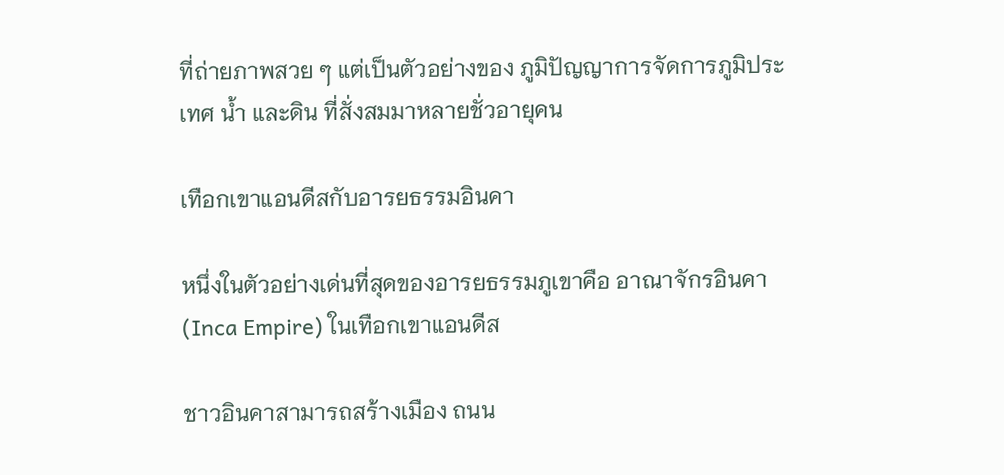ที่ถ่ายภาพสวย ๆ แต่เป็นตัวอย่างของ ภูมิปัญญาการจัดการภูมิประเทศ น้ำ และดิน ที่สั่งสมมาหลายชั่วอายุคน

เทือกเขาแอนดีสกับอารยธรรมอินคา

หนึ่งในตัวอย่างเด่นที่สุดของอารยธรรมภูเขาคือ อาณาจักรอินคา (Inca Empire) ในเทือกเขาแอนดีส

ชาวอินคาสามารถสร้างเมือง ถนน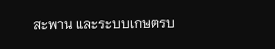สะพาน และระบบเกษตรบ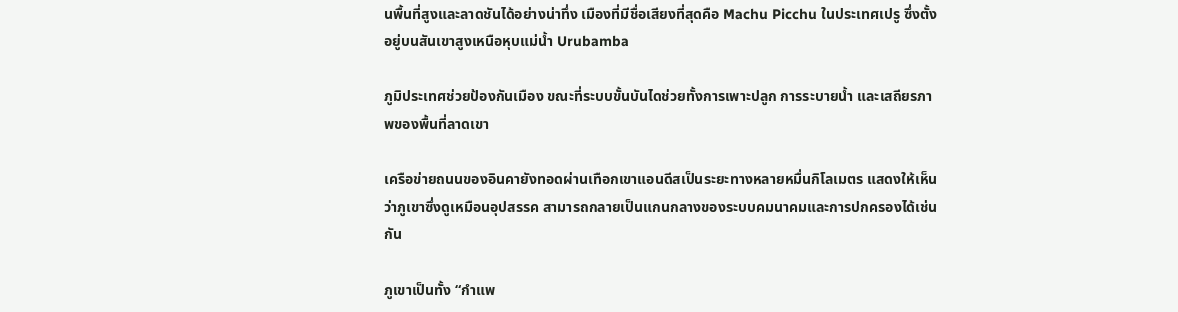นพื้นที่สูงและลาดชันได้อย่างน่าทึ่ง เมืองที่มีชื่อเสียงที่สุดคือ Machu Picchu ในประเทศเปรู ซึ่งตั้งอยู่บนสันเขาสูงเหนือหุบแม่น้ำ Urubamba

ภูมิประเทศช่วยป้องกันเมือง ขณะที่ระบบขั้นบันไดช่วยทั้งการเพาะปลูก การระบายน้ำ และเสถียรภาพของพื้นที่ลาดเขา

เครือข่ายถนนของอินคายังทอดผ่านเทือกเขาแอนดีสเป็นระยะทางหลายหมื่นกิโลเมตร แสดงให้เห็นว่าภูเขาซึ่งดูเหมือนอุปสรรค สามารถกลายเป็นแกนกลางของระบบคมนาคมและการปกครองได้เช่นกัน

ภูเขาเป็นทั้ง “กำแพ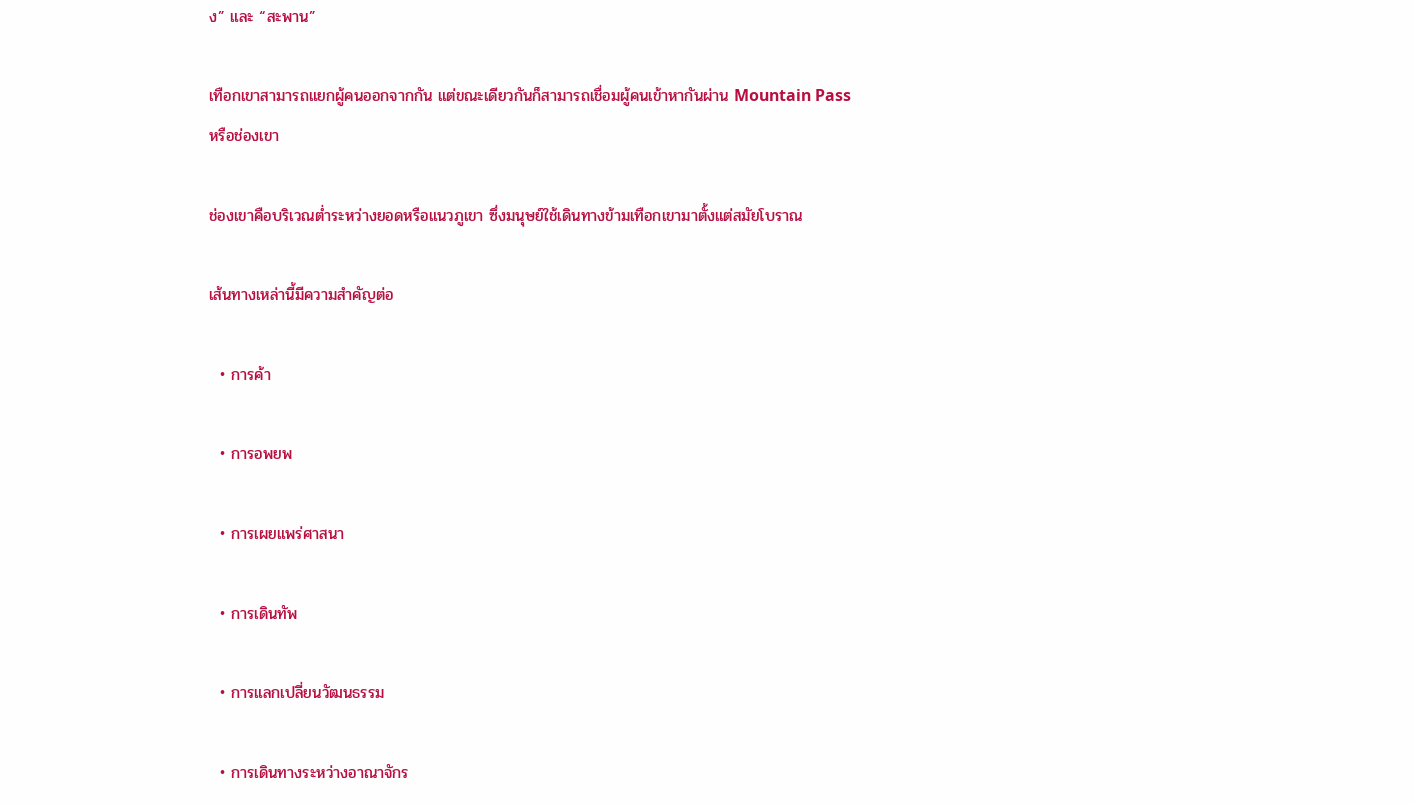ง” และ “สะพาน”

เทือกเขาสามารถแยกผู้คนออกจากกัน แต่ขณะเดียวกันก็สามารถเชื่อมผู้คนเข้าหากันผ่าน Mountain Pass หรือช่องเขา

ช่องเขาคือบริเวณต่ำระหว่างยอดหรือแนวภูเขา ซึ่งมนุษย์ใช้เดินทางข้ามเทือกเขามาตั้งแต่สมัยโบราณ

เส้นทางเหล่านี้มีความสำคัญต่อ

  • การค้า

  • การอพยพ

  • การเผยแพร่ศาสนา

  • การเดินทัพ

  • การแลกเปลี่ยนวัฒนธรรม

  • การเดินทางระหว่างอาณาจักร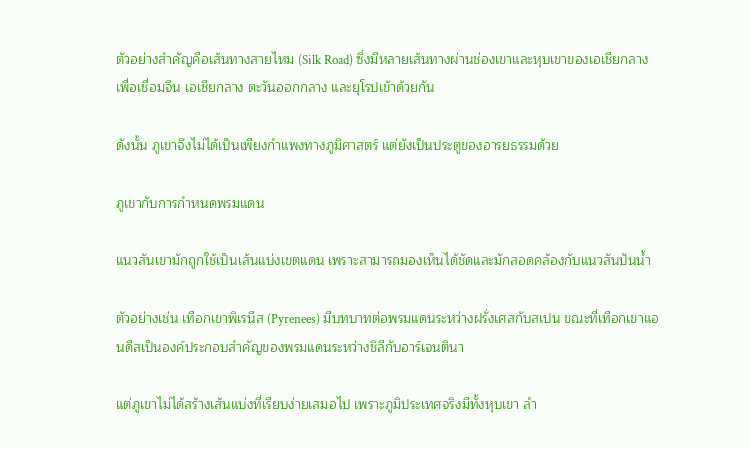ตัวอย่างสำคัญคือเส้นทางสายไหม (Silk Road) ซึ่งมีหลายเส้นทางผ่านช่องเขาและหุบเขาของเอเชียกลาง เพื่อเชื่อมจีน เอเชียกลาง ตะวันออกกลาง และยุโรปเข้าด้วยกัน

ดังนั้น ภูเขาจึงไม่ได้เป็นเพียงกำแพงทางภูมิศาสตร์ แต่ยังเป็นประตูของอารยธรรมด้วย

ภูเขากับการกำหนดพรมแดน

แนวสันเขามักถูกใช้เป็นเส้นแบ่งเขตแดน เพราะสามารถมองเห็นได้ชัดและมักสอดคล้องกับแนวสันปันน้ำ

ตัวอย่างเช่น เทือกเขาพิเรนีส (Pyrenees) มีบทบาทต่อพรมแดนระหว่างฝรั่งเศสกับสเปน ขณะที่เทือกเขาแอนดีสเป็นองค์ประกอบสำคัญของพรมแดนระหว่างชิลีกับอาร์เจนตินา

แต่ภูเขาไม่ได้สร้างเส้นแบ่งที่เรียบง่ายเสมอไป เพราะภูมิประเทศจริงมีทั้งหุบเขา ลำ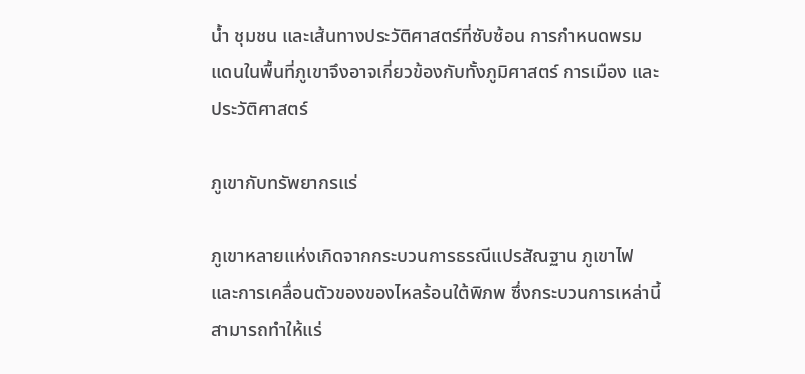น้ำ ชุมชน และเส้นทางประวัติศาสตร์ที่ซับซ้อน การกำหนดพรมแดนในพื้นที่ภูเขาจึงอาจเกี่ยวข้องกับทั้งภูมิศาสตร์ การเมือง และประวัติศาสตร์

ภูเขากับทรัพยากรแร่

ภูเขาหลายแห่งเกิดจากกระบวนการธรณีแปรสัณฐาน ภูเขาไฟ และการเคลื่อนตัวของของไหลร้อนใต้พิภพ ซึ่งกระบวนการเหล่านี้สามารถทำให้แร่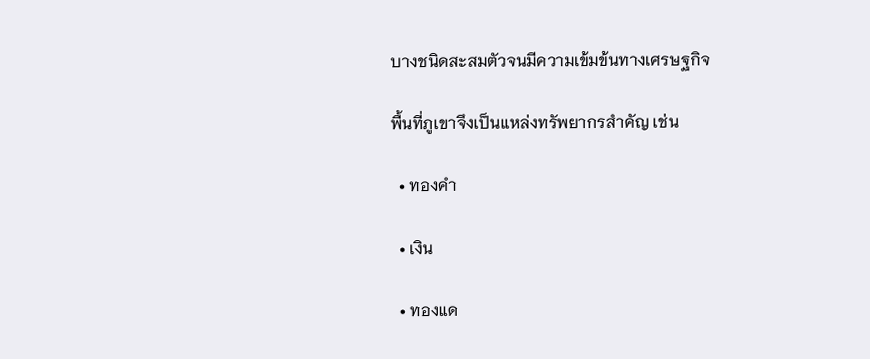บางชนิดสะสมตัวจนมีความเข้มข้นทางเศรษฐกิจ

พื้นที่ภูเขาจึงเป็นแหล่งทรัพยากรสำคัญ เช่น

  • ทองคำ

  • เงิน

  • ทองแด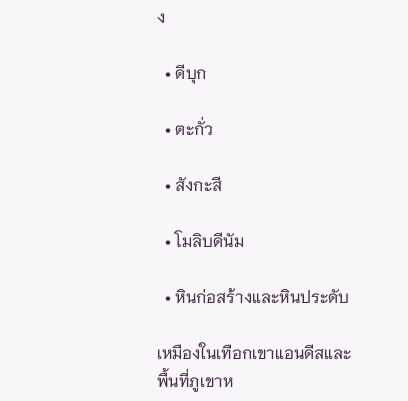ง

  • ดีบุก

  • ตะกั่ว

  • สังกะสี

  • โมลิบดีนัม

  • หินก่อสร้างและหินประดับ

เหมืองในเทือกเขาแอนดีสและพื้นที่ภูเขาห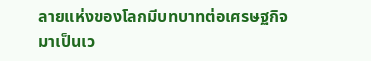ลายแห่งของโลกมีบทบาทต่อเศรษฐกิจมาเป็นเว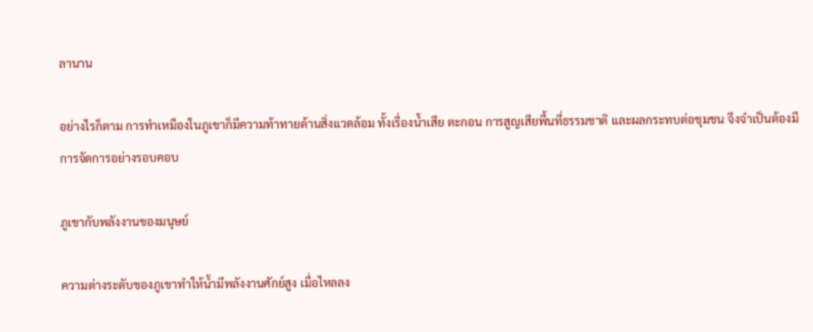ลานาน

อย่างไรก็ตาม การทำเหมืองในภูเขาก็มีความท้าทายด้านสิ่งแวดล้อม ทั้งเรื่องน้ำเสีย ตะกอน การสูญเสียพื้นที่ธรรมชาติ และผลกระทบต่อชุมชน จึงจำเป็นต้องมีการจัดการอย่างรอบคอบ

ภูเขากับพลังงานของมนุษย์

ความต่างระดับของภูเขาทำให้น้ำมีพลังงานศักย์สูง เมื่อไหลลง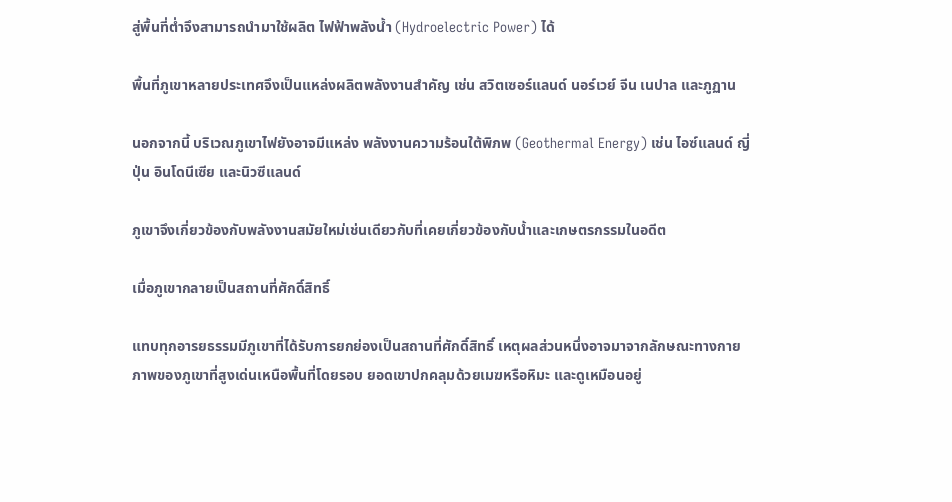สู่พื้นที่ต่ำจึงสามารถนำมาใช้ผลิต ไฟฟ้าพลังน้ำ (Hydroelectric Power) ได้

พื้นที่ภูเขาหลายประเทศจึงเป็นแหล่งผลิตพลังงานสำคัญ เช่น สวิตเซอร์แลนด์ นอร์เวย์ จีน เนปาล และภูฏาน

นอกจากนี้ บริเวณภูเขาไฟยังอาจมีแหล่ง พลังงานความร้อนใต้พิภพ (Geothermal Energy) เช่น ไอซ์แลนด์ ญี่ปุ่น อินโดนีเซีย และนิวซีแลนด์

ภูเขาจึงเกี่ยวข้องกับพลังงานสมัยใหม่เช่นเดียวกับที่เคยเกี่ยวข้องกับน้ำและเกษตรกรรมในอดีต

เมื่อภูเขากลายเป็นสถานที่ศักดิ์สิทธิ์

แทบทุกอารยธรรมมีภูเขาที่ได้รับการยกย่องเป็นสถานที่ศักดิ์สิทธิ์ เหตุผลส่วนหนึ่งอาจมาจากลักษณะทางกายภาพของภูเขาที่สูงเด่นเหนือพื้นที่โดยรอบ ยอดเขาปกคลุมด้วยเมฆหรือหิมะ และดูเหมือนอยู่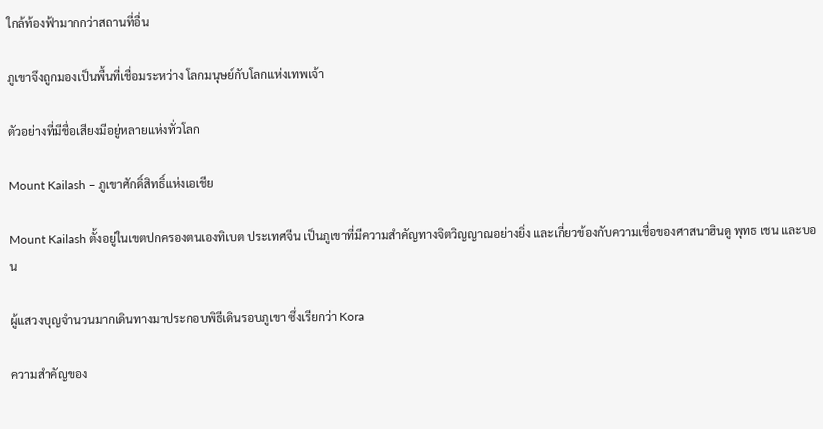ใกล้ท้องฟ้ามากกว่าสถานที่อื่น

ภูเขาจึงถูกมองเป็นพื้นที่เชื่อมระหว่าง โลกมนุษย์กับโลกแห่งเทพเจ้า

ตัวอย่างที่มีชื่อเสียงมีอยู่หลายแห่งทั่วโลก

Mount Kailash – ภูเขาศักดิ์สิทธิ์แห่งเอเชีย

Mount Kailash ตั้งอยู่ในเขตปกครองตนเองทิเบต ประเทศจีน เป็นภูเขาที่มีความสำคัญทางจิตวิญญาณอย่างยิ่ง และเกี่ยวข้องกับความเชื่อของศาสนาฮินดู พุทธ เชน และบอน

ผู้แสวงบุญจำนวนมากเดินทางมาประกอบพิธีเดินรอบภูเขา ซึ่งเรียกว่า Kora

ความสำคัญของ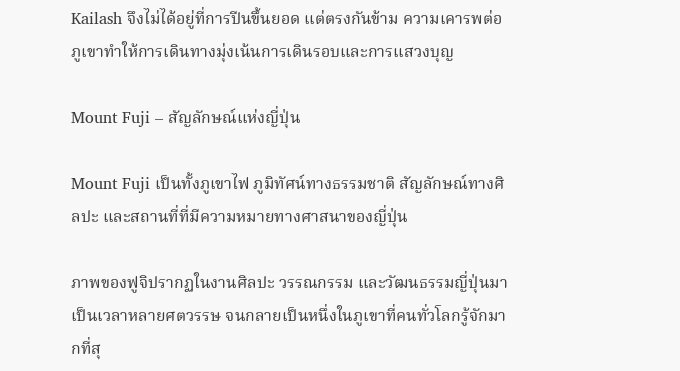Kailash จึงไม่ได้อยู่ที่การปีนขึ้นยอด แต่ตรงกันข้าม ความเคารพต่อภูเขาทำให้การเดินทางมุ่งเน้นการเดินรอบและการแสวงบุญ

Mount Fuji – สัญลักษณ์แห่งญี่ปุ่น

Mount Fuji เป็นทั้งภูเขาไฟ ภูมิทัศน์ทางธรรมชาติ สัญลักษณ์ทางศิลปะ และสถานที่ที่มีความหมายทางศาสนาของญี่ปุ่น

ภาพของฟูจิปรากฏในงานศิลปะ วรรณกรรม และวัฒนธรรมญี่ปุ่นมาเป็นเวลาหลายศตวรรษ จนกลายเป็นหนึ่งในภูเขาที่คนทั่วโลกรู้จักมากที่สุ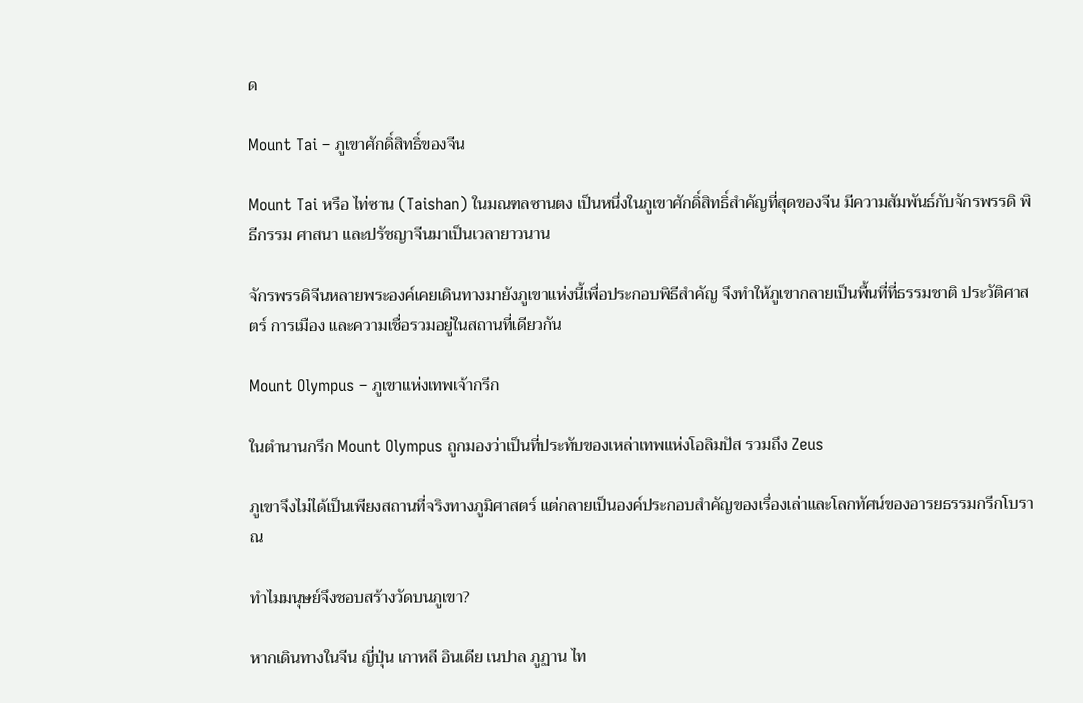ด

Mount Tai – ภูเขาศักดิ์สิทธิ์ของจีน

Mount Tai หรือ ไท่ซาน (Taishan) ในมณฑลซานตง เป็นหนึ่งในภูเขาศักดิ์สิทธิ์สำคัญที่สุดของจีน มีความสัมพันธ์กับจักรพรรดิ พิธีกรรม ศาสนา และปรัชญาจีนมาเป็นเวลายาวนาน

จักรพรรดิจีนหลายพระองค์เคยเดินทางมายังภูเขาแห่งนี้เพื่อประกอบพิธีสำคัญ จึงทำให้ภูเขากลายเป็นพื้นที่ที่ธรรมชาติ ประวัติศาสตร์ การเมือง และความเชื่อรวมอยู่ในสถานที่เดียวกัน

Mount Olympus – ภูเขาแห่งเทพเจ้ากรีก

ในตำนานกรีก Mount Olympus ถูกมองว่าเป็นที่ประทับของเหล่าเทพแห่งโอลิมปัส รวมถึง Zeus

ภูเขาจึงไม่ได้เป็นเพียงสถานที่จริงทางภูมิศาสตร์ แต่กลายเป็นองค์ประกอบสำคัญของเรื่องเล่าและโลกทัศน์ของอารยธรรมกรีกโบราณ

ทำไมมนุษย์จึงชอบสร้างวัดบนภูเขา?

หากเดินทางในจีน ญี่ปุ่น เกาหลี อินเดีย เนปาล ภูฏาน ไท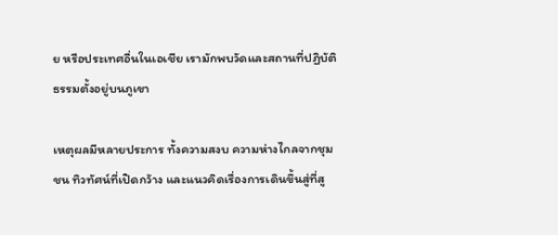ย หรือประเทศอื่นในเอเชีย เรามักพบวัดและสถานที่ปฏิบัติธรรมตั้งอยู่บนภูเขา

เหตุผลมีหลายประการ ทั้งความสงบ ความห่างไกลจากชุมชน ทิวทัศน์ที่เปิดกว้าง และแนวคิดเรื่องการเดินขึ้นสู่ที่สู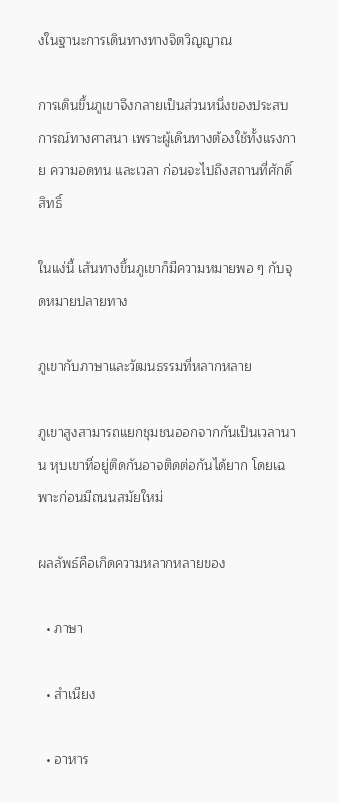งในฐานะการเดินทางทางจิตวิญญาณ

การเดินขึ้นภูเขาจึงกลายเป็นส่วนหนึ่งของประสบการณ์ทางศาสนา เพราะผู้เดินทางต้องใช้ทั้งแรงกาย ความอดทน และเวลา ก่อนจะไปถึงสถานที่ศักดิ์สิทธิ์

ในแง่นี้ เส้นทางขึ้นภูเขาก็มีความหมายพอ ๆ กับจุดหมายปลายทาง

ภูเขากับภาษาและวัฒนธรรมที่หลากหลาย

ภูเขาสูงสามารถแยกชุมชนออกจากกันเป็นเวลานาน หุบเขาที่อยู่ติดกันอาจติดต่อกันได้ยาก โดยเฉพาะก่อนมีถนนสมัยใหม่

ผลลัพธ์คือเกิดความหลากหลายของ

  • ภาษา

  • สำเนียง

  • อาหาร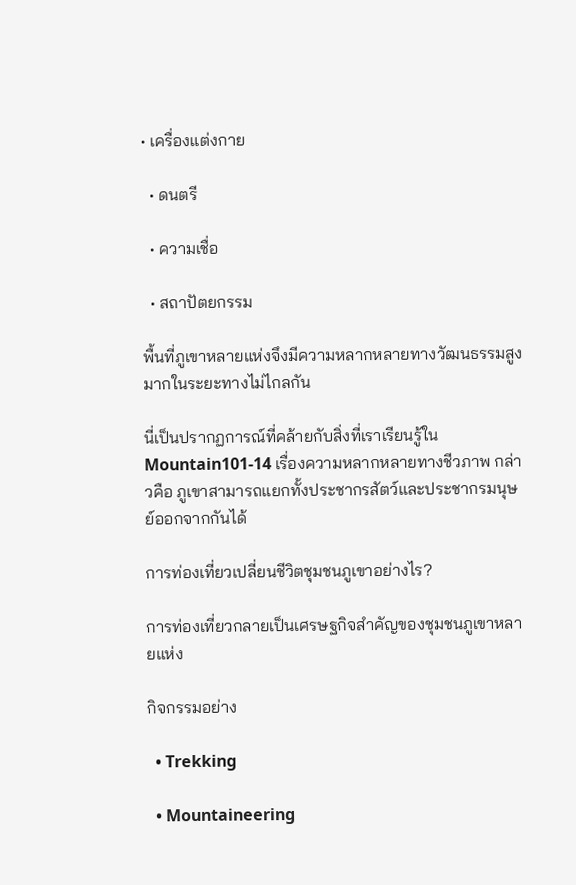• เครื่องแต่งกาย

  • ดนตรี

  • ความเชื่อ

  • สถาปัตยกรรม

พื้นที่ภูเขาหลายแห่งจึงมีความหลากหลายทางวัฒนธรรมสูงมากในระยะทางไม่ไกลกัน

นี่เป็นปรากฏการณ์ที่คล้ายกับสิ่งที่เราเรียนรู้ใน Mountain101-14 เรื่องความหลากหลายทางชีวภาพ กล่าวคือ ภูเขาสามารถแยกทั้งประชากรสัตว์และประชากรมนุษย์ออกจากกันได้

การท่องเที่ยวเปลี่ยนชีวิตชุมชนภูเขาอย่างไร?

การท่องเที่ยวกลายเป็นเศรษฐกิจสำคัญของชุมชนภูเขาหลายแห่ง

กิจกรรมอย่าง

  • Trekking

  • Mountaineering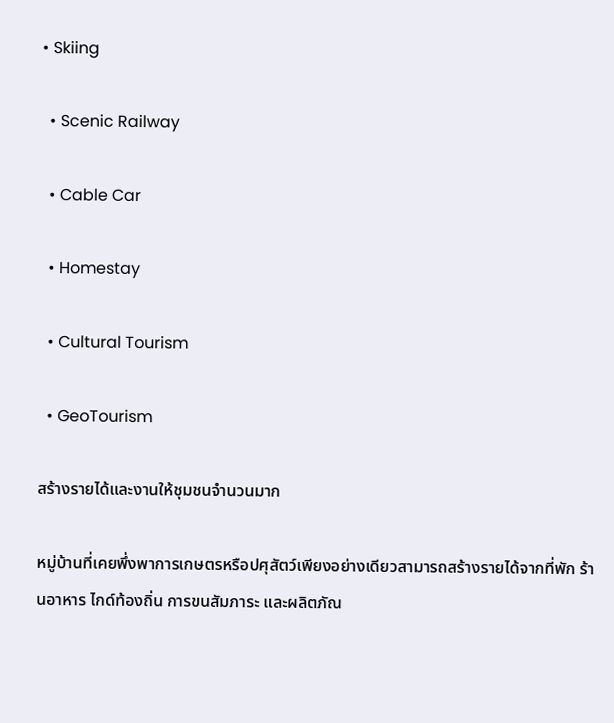• Skiing

  • Scenic Railway

  • Cable Car

  • Homestay

  • Cultural Tourism

  • GeoTourism

สร้างรายได้และงานให้ชุมชนจำนวนมาก

หมู่บ้านที่เคยพึ่งพาการเกษตรหรือปศุสัตว์เพียงอย่างเดียวสามารถสร้างรายได้จากที่พัก ร้านอาหาร ไกด์ท้องถิ่น การขนสัมภาระ และผลิตภัณ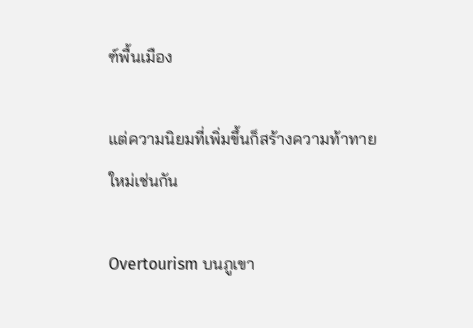ฑ์พื้นเมือง

แต่ความนิยมที่เพิ่มขึ้นก็สร้างความท้าทายใหม่เช่นกัน

Overtourism บนภูเขา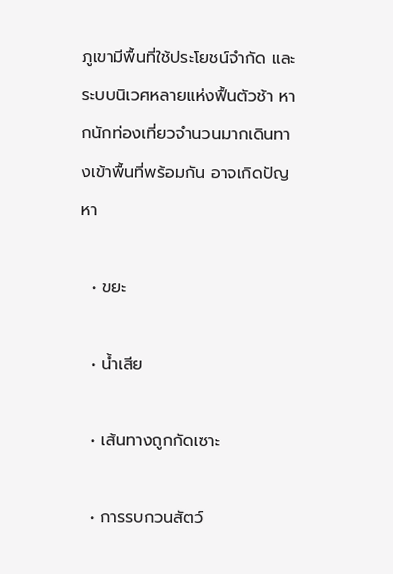ภูเขามีพื้นที่ใช้ประโยชน์จำกัด และระบบนิเวศหลายแห่งฟื้นตัวช้า หากนักท่องเที่ยวจำนวนมากเดินทางเข้าพื้นที่พร้อมกัน อาจเกิดปัญหา

  • ขยะ

  • น้ำเสีย

  • เส้นทางถูกกัดเซาะ

  • การรบกวนสัตว์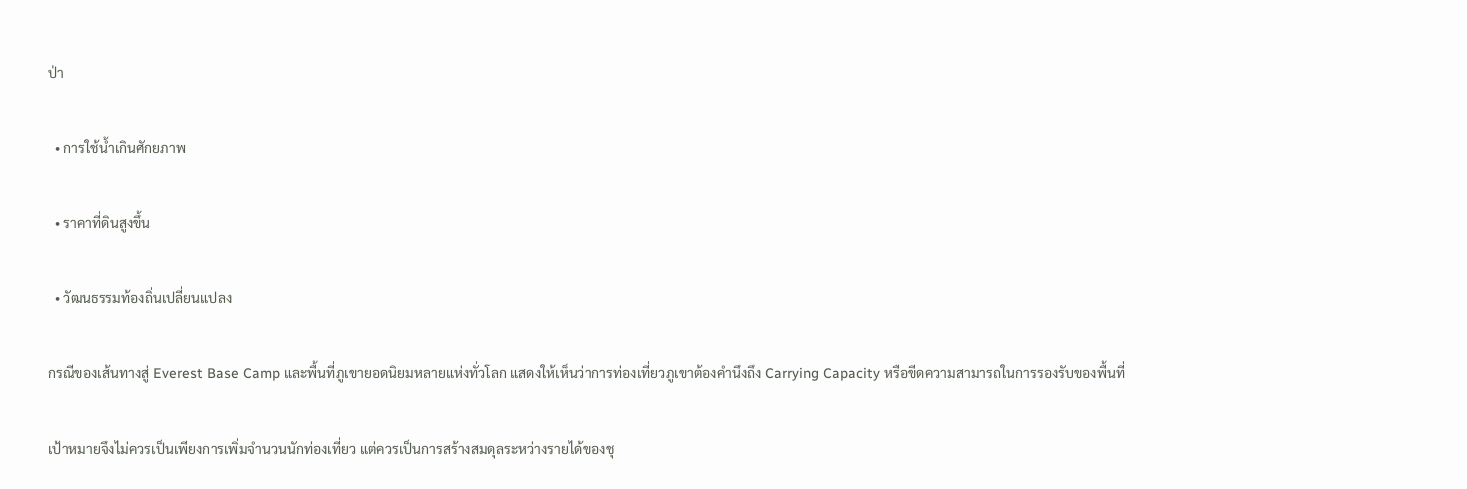ป่า

  • การใช้น้ำเกินศักยภาพ

  • ราคาที่ดินสูงขึ้น

  • วัฒนธรรมท้องถิ่นเปลี่ยนแปลง

กรณีของเส้นทางสู่ Everest Base Camp และพื้นที่ภูเขายอดนิยมหลายแห่งทั่วโลก แสดงให้เห็นว่าการท่องเที่ยวภูเขาต้องคำนึงถึง Carrying Capacity หรือขีดความสามารถในการรองรับของพื้นที่

เป้าหมายจึงไม่ควรเป็นเพียงการเพิ่มจำนวนนักท่องเที่ยว แต่ควรเป็นการสร้างสมดุลระหว่างรายได้ของชุ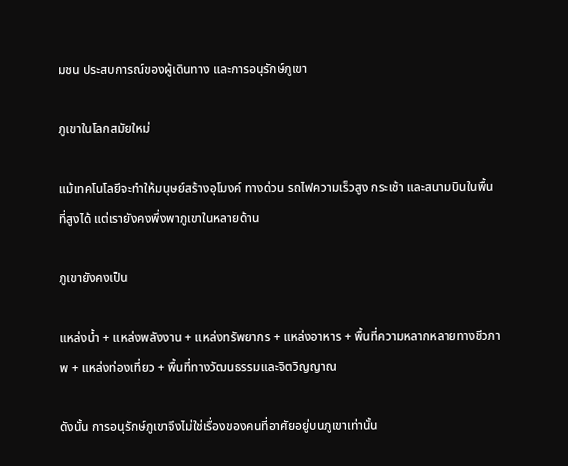มชน ประสบการณ์ของผู้เดินทาง และการอนุรักษ์ภูเขา

ภูเขาในโลกสมัยใหม่

แม้เทคโนโลยีจะทำให้มนุษย์สร้างอุโมงค์ ทางด่วน รถไฟความเร็วสูง กระเช้า และสนามบินในพื้นที่สูงได้ แต่เรายังคงพึ่งพาภูเขาในหลายด้าน

ภูเขายังคงเป็น

แหล่งน้ำ + แหล่งพลังงาน + แหล่งทรัพยากร + แหล่งอาหาร + พื้นที่ความหลากหลายทางชีวภาพ + แหล่งท่องเที่ยว + พื้นที่ทางวัฒนธรรมและจิตวิญญาณ

ดังนั้น การอนุรักษ์ภูเขาจึงไม่ใช่เรื่องของคนที่อาศัยอยู่บนภูเขาเท่านั้น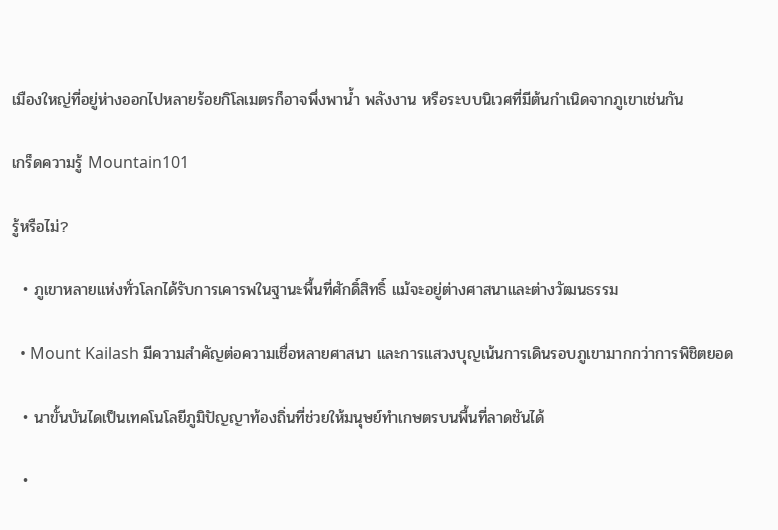เมืองใหญ่ที่อยู่ห่างออกไปหลายร้อยกิโลเมตรก็อาจพึ่งพาน้ำ พลังงาน หรือระบบนิเวศที่มีต้นกำเนิดจากภูเขาเช่นกัน

เกร็ดความรู้ Mountain101

รู้หรือไม่?

  • ภูเขาหลายแห่งทั่วโลกได้รับการเคารพในฐานะพื้นที่ศักดิ์สิทธิ์ แม้จะอยู่ต่างศาสนาและต่างวัฒนธรรม

  • Mount Kailash มีความสำคัญต่อความเชื่อหลายศาสนา และการแสวงบุญเน้นการเดินรอบภูเขามากกว่าการพิชิตยอด

  • นาขั้นบันไดเป็นเทคโนโลยีภูมิปัญญาท้องถิ่นที่ช่วยให้มนุษย์ทำเกษตรบนพื้นที่ลาดชันได้

  •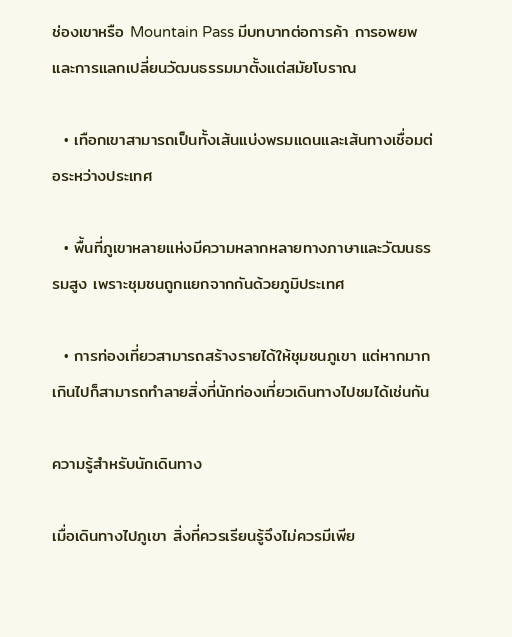ช่องเขาหรือ Mountain Pass มีบทบาทต่อการค้า การอพยพ และการแลกเปลี่ยนวัฒนธรรมมาตั้งแต่สมัยโบราณ

  • เทือกเขาสามารถเป็นทั้งเส้นแบ่งพรมแดนและเส้นทางเชื่อมต่อระหว่างประเทศ

  • พื้นที่ภูเขาหลายแห่งมีความหลากหลายทางภาษาและวัฒนธรรมสูง เพราะชุมชนถูกแยกจากกันด้วยภูมิประเทศ

  • การท่องเที่ยวสามารถสร้างรายได้ให้ชุมชนภูเขา แต่หากมากเกินไปก็สามารถทำลายสิ่งที่นักท่องเที่ยวเดินทางไปชมได้เช่นกัน

ความรู้สำหรับนักเดินทาง

เมื่อเดินทางไปภูเขา สิ่งที่ควรเรียนรู้จึงไม่ควรมีเพีย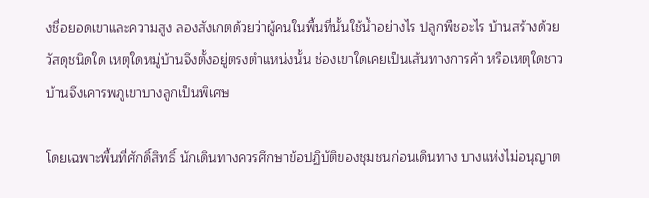งชื่อยอดเขาและความสูง ลองสังเกตด้วยว่าผู้คนในพื้นที่นั้นใช้น้ำอย่างไร ปลูกพืชอะไร บ้านสร้างด้วยวัสดุชนิดใด เหตุใดหมู่บ้านจึงตั้งอยู่ตรงตำแหน่งนั้น ช่องเขาใดเคยเป็นเส้นทางการค้า หรือเหตุใดชาวบ้านจึงเคารพภูเขาบางลูกเป็นพิเศษ

โดยเฉพาะพื้นที่ศักดิ์สิทธิ์ นักเดินทางควรศึกษาข้อปฏิบัติของชุมชนก่อนเดินทาง บางแห่งไม่อนุญาต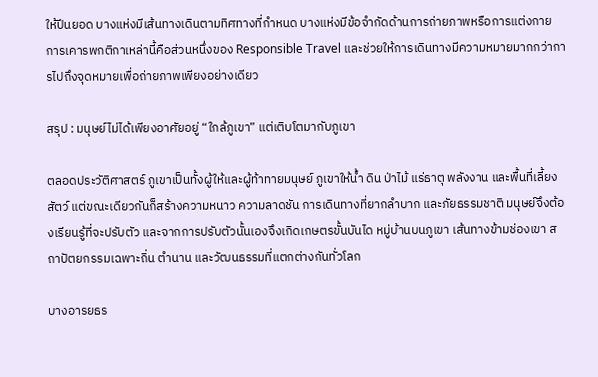ให้ปีนยอด บางแห่งมีเส้นทางเดินตามทิศทางที่กำหนด บางแห่งมีข้อจำกัดด้านการถ่ายภาพหรือการแต่งกาย การเคารพกติกาเหล่านี้คือส่วนหนึ่งของ Responsible Travel และช่วยให้การเดินทางมีความหมายมากกว่าการไปถึงจุดหมายเพื่อถ่ายภาพเพียงอย่างเดียว

สรุป : มนุษย์ไม่ได้เพียงอาศัยอยู่ “ใกล้ภูเขา” แต่เติบโตมากับภูเขา

ตลอดประวัติศาสตร์ ภูเขาเป็นทั้งผู้ให้และผู้ท้าทายมนุษย์ ภูเขาให้น้ำ ดิน ป่าไม้ แร่ธาตุ พลังงาน และพื้นที่เลี้ยงสัตว์ แต่ขณะเดียวกันก็สร้างความหนาว ความลาดชัน การเดินทางที่ยากลำบาก และภัยธรรมชาติ มนุษย์จึงต้องเรียนรู้ที่จะปรับตัว และจากการปรับตัวนั้นเองจึงเกิดเกษตรขั้นบันได หมู่บ้านบนภูเขา เส้นทางข้ามช่องเขา สถาปัตยกรรมเฉพาะถิ่น ตำนาน และวัฒนธรรมที่แตกต่างกันทั่วโลก

บางอารยธร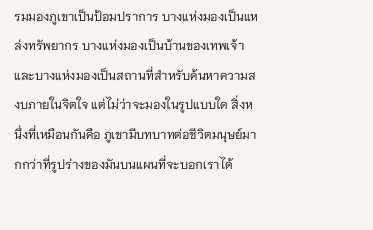รมมองภูเขาเป็นป้อมปราการ บางแห่งมองเป็นแหล่งทรัพยากร บางแห่งมองเป็นบ้านของเทพเจ้า และบางแห่งมองเป็นสถานที่สำหรับค้นหาความสงบภายในจิตใจ แต่ไม่ว่าจะมองในรูปแบบใด สิ่งหนึ่งที่เหมือนกันคือ ภูเขามีบทบาทต่อชีวิตมนุษย์มากกว่าที่รูปร่างของมันบนแผนที่จะบอกเราได้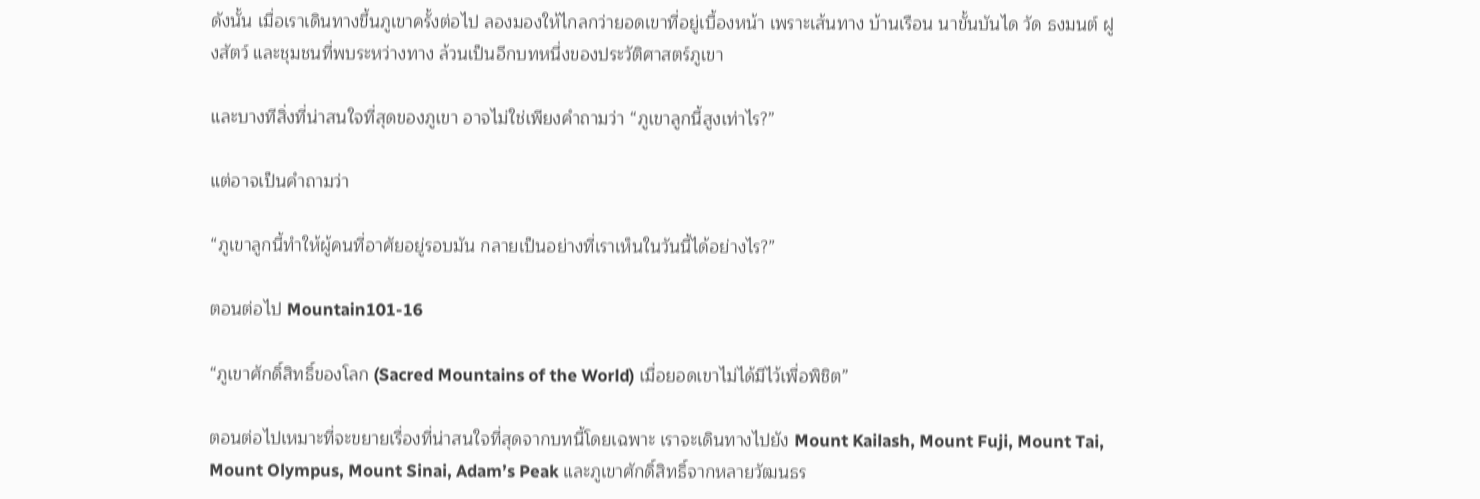ดังนั้น เมื่อเราเดินทางขึ้นภูเขาครั้งต่อไป ลองมองให้ไกลกว่ายอดเขาที่อยู่เบื้องหน้า เพราะเส้นทาง บ้านเรือน นาขั้นบันได วัด ธงมนต์ ฝูงสัตว์ และชุมชนที่พบระหว่างทาง ล้วนเป็นอีกบทหนึ่งของประวัติศาสตร์ภูเขา

และบางทีสิ่งที่น่าสนใจที่สุดของภูเขา อาจไม่ใช่เพียงคำถามว่า “ภูเขาลูกนี้สูงเท่าไร?”

แต่อาจเป็นคำถามว่า

“ภูเขาลูกนี้ทำให้ผู้คนที่อาศัยอยู่รอบมัน กลายเป็นอย่างที่เราเห็นในวันนี้ได้อย่างไร?”

ตอนต่อไป Mountain101-16

“ภูเขาศักดิ์สิทธิ์ของโลก (Sacred Mountains of the World) เมื่อยอดเขาไม่ได้มีไว้เพื่อพิชิต”

ตอนต่อไปเหมาะที่จะขยายเรื่องที่น่าสนใจที่สุดจากบทนี้โดยเฉพาะ เราจะเดินทางไปยัง Mount Kailash, Mount Fuji, Mount Tai, Mount Olympus, Mount Sinai, Adam’s Peak และภูเขาศักดิ์สิทธิ์จากหลายวัฒนธร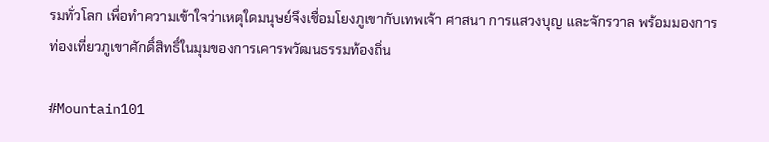รมทั่วโลก เพื่อทำความเข้าใจว่าเหตุใดมนุษย์จึงเชื่อมโยงภูเขากับเทพเจ้า ศาสนา การแสวงบุญ และจักรวาล พร้อมมองการท่องเที่ยวภูเขาศักดิ์สิทธิ์ในมุมของการเคารพวัฒนธรรมท้องถิ่น

#Mountain101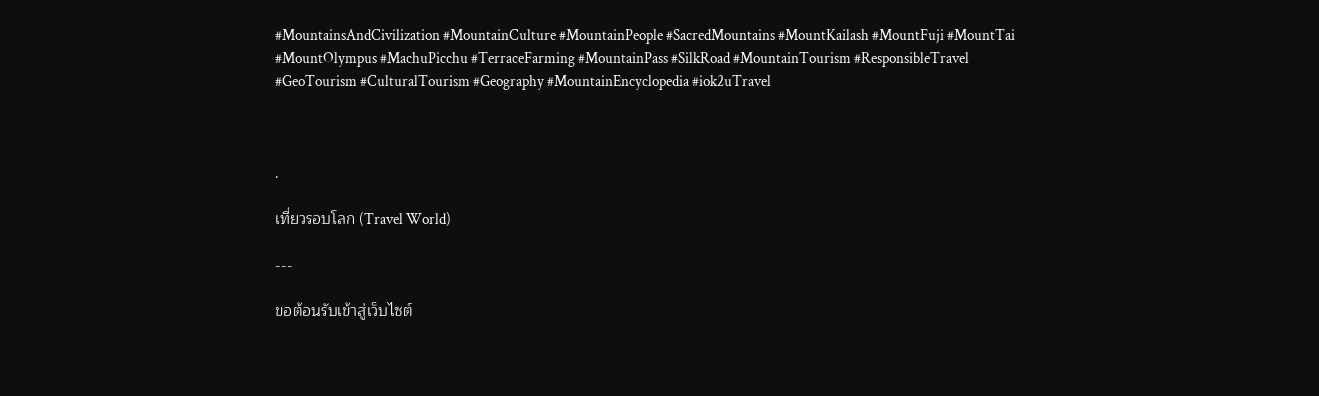#MountainsAndCivilization #MountainCulture #MountainPeople #SacredMountains #MountKailash #MountFuji #MountTai #MountOlympus #MachuPicchu #TerraceFarming #MountainPass #SilkRoad #MountainTourism #ResponsibleTravel #GeoTourism #CulturalTourism #Geography #MountainEncyclopedia #iok2uTravel



.

เที่ยวรอบโลก (Travel World)

---

ขอต้อนรับเข้าสู่เว็บไซต์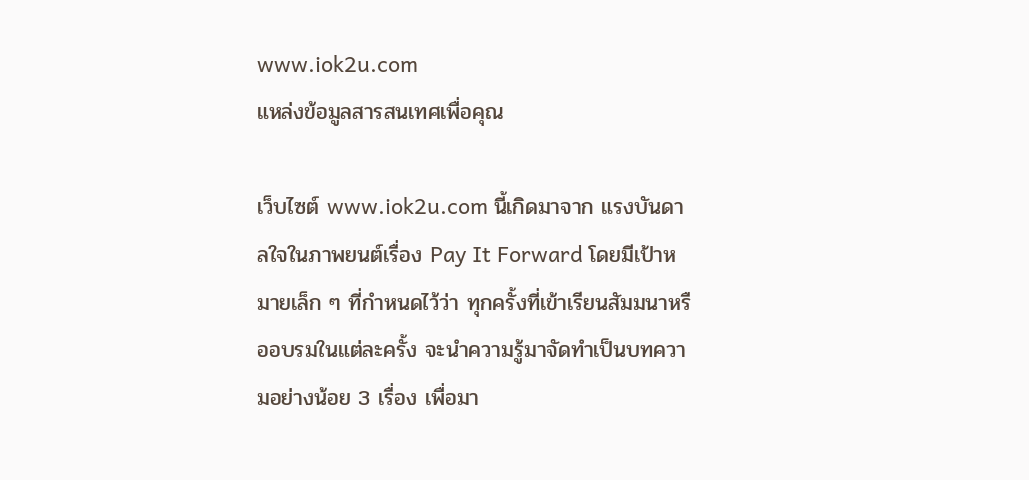www.iok2u.com
แหล่งข้อมูลสารสนเทศเพื่อคุณ

เว็บไซต์ www.iok2u.com นี้เกิดมาจาก แรงบันดาลใจในภาพยนต์เรื่อง Pay It Forward โดยมีเป้าหมายเล็ก ๆ ที่กำหนดไว้ว่า ทุกครั้งที่เข้าเรียนสัมมนาหรืออบรมในแต่ละครั้ง จะนำความรู้มาจัดทำเป็นบทความอย่างน้อย 3 เรื่อง เพื่อมา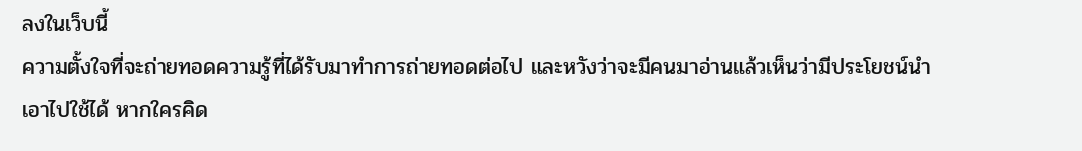ลงในเว็บนี้
ความตั้งใจที่จะถ่ายทอดความรู้ที่ได้รับมาทำการถ่ายทอดต่อไป และหวังว่าจะมีคนมาอ่านแล้วเห็นว่ามีประโยชน์นำเอาไปใช้ได้ หากใครคิด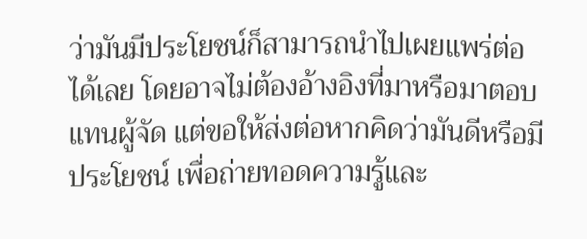ว่ามันมีประโยชน์ก็สามารถนำไปเผยแพร่ต่อได้เลย โดยอาจไม่ต้องอ้างอิงที่มาหรือมาตอบแทนผู้จัด แต่ขอให้ส่งต่อหากคิดว่ามันดีหรือมีประโยชน์ เพื่อถ่ายทอดความรู้และ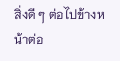สิ่งดี ๆ ต่อไปข้างหน้าต่อ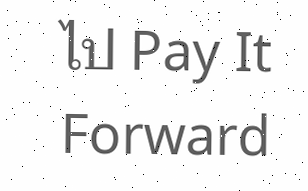ไป Pay It Forward